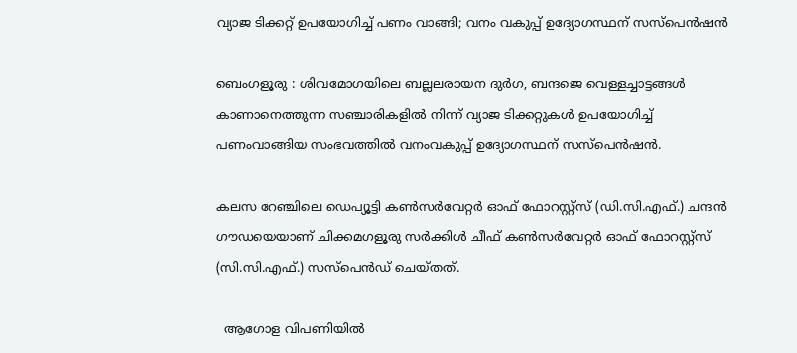വ്യാജ ടിക്കറ്റ് ഉപയോഗിച്ച് പണം വാങ്ങി; വനം വകുപ്പ് ഉദ്യോഗസ്ഥന് സസ്പെൻഷൻ

ബെംഗളൂരു : ശിവമോഗയിലെ ബല്ലലരായന ദുർഗ, ബന്ദജെ വെള്ളച്ചാട്ടങ്ങൾ കാണാനെത്തുന്ന സഞ്ചാരികളിൽ നിന്ന് വ്യാജ ടിക്കറ്റുകൾ ഉപയോഗിച്ച് പണംവാങ്ങിയ സംഭവത്തിൽ വനംവകുപ്പ് ഉദ്യോഗസ്ഥന് സസ്പെൻഷൻ.

കലസ റേഞ്ചിലെ ഡെപ്യൂട്ടി കൺസർവേറ്റർ ഓഫ് ഫോറസ്റ്റ്‌സ് (ഡി.സി.എഫ്.) ചന്ദൻ ഗൗഡയെയാണ് ചിക്കമഗളൂരു സർക്കിൾ ചീഫ് കൺസർവേറ്റർ ഓഫ് ഫോറസ്റ്റ്‌സ് (സി.സി.എഫ്.) സസ്പെൻഡ് ചെയ്തത്.

  ആഗോള വിപണിയിൽ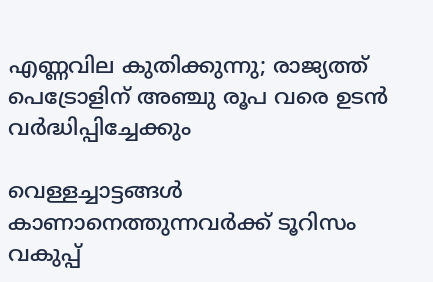എണ്ണവില കുതിക്കുന്നു; രാജ്യത്ത് പെട്രോളിന് അഞ്ചു രൂപ വരെ ഉടൻ വർദ്ധിപ്പിച്ചേക്കും

വെള്ളച്ചാട്ടങ്ങൾ കാണാനെത്തുന്നവർക്ക് ടൂറിസം വകുപ്പ്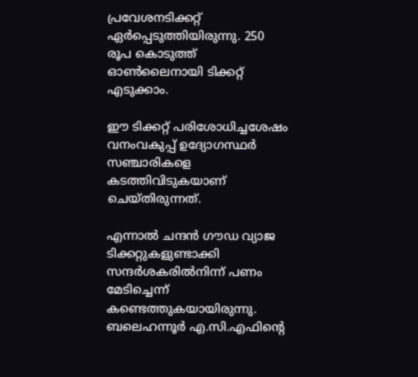പ്രവേശനടിക്കറ്റ് ഏർപ്പെടുത്തിയിരുന്നു. 250 രൂപ കൊടുത്ത് ഓൺലൈനായി ടിക്കറ്റ് എടുക്കാം.

ഈ ടിക്കറ്റ് പരിശോധിച്ചശേഷം വനംവകുപ്പ് ഉദ്യോഗസ്ഥർ സഞ്ചാരികളെ കടത്തിവിടുകയാണ് ചെയ്തിരുന്നത്.

എന്നാൽ ചന്ദൻ ഗൗഡ വ്യാജ ടിക്കറ്റുകളുണ്ടാക്കി സന്ദർശകരിൽനിന്ന് പണം മേടിച്ചെന്ന് കണ്ടെത്തുകയായിരുന്നു. ബലെഹന്നൂർ എ.സി.എഫിന്റെ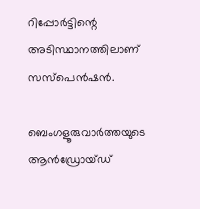റിപ്പോർട്ടിന്റെ അടിസ്ഥാനത്തിലാണ് സസ്പെൻഷൻ.

ബെംഗളൂരുവാർത്തയുടെ ആൻഡ്രോയ്ഡ്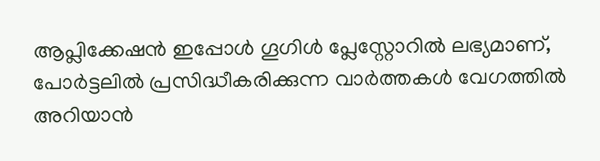ആപ്ലിക്കേഷൻ ഇപ്പോൾ ഗൂഗിൾ പ്ലേസ്റ്റോറിൽ ലഭ്യമാണ്, പോർട്ടലിൽ പ്രസിദ്ധീകരിക്കുന്ന വാർത്തകൾ വേഗത്തിൽ അറിയാൻ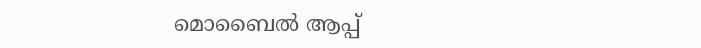മൊബൈൽ ആപ്പ്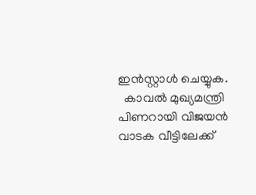ഇൻസ്റ്റാൾ ചെയ്യുക.
  കാവൽ മുഖ്യമന്ത്രി പിണറായി വിജയൻ വാടക വീട്ടിലേക്ക്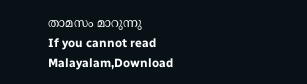താമസം മാറുന്നു
If you cannot read Malayalam,Download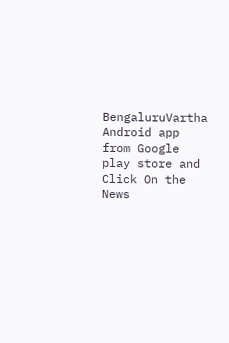BengaluruVartha Android app from Google play store and Click On the News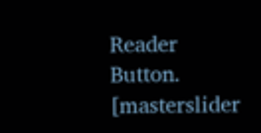Reader Button. [masterslider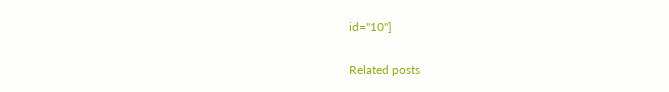id="10"]

Related posts